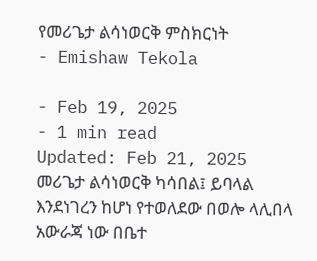የመሪጌታ ልሳነወርቅ ምስክርነት
- Emishaw Tekola

- Feb 19, 2025
- 1 min read
Updated: Feb 21, 2025
መሪጌታ ልሳነወርቅ ካሳበል፤ ይባላል እንደነገረን ከሆነ የተወለደው በወሎ ላሊበላ አውራጃ ነው በቤተ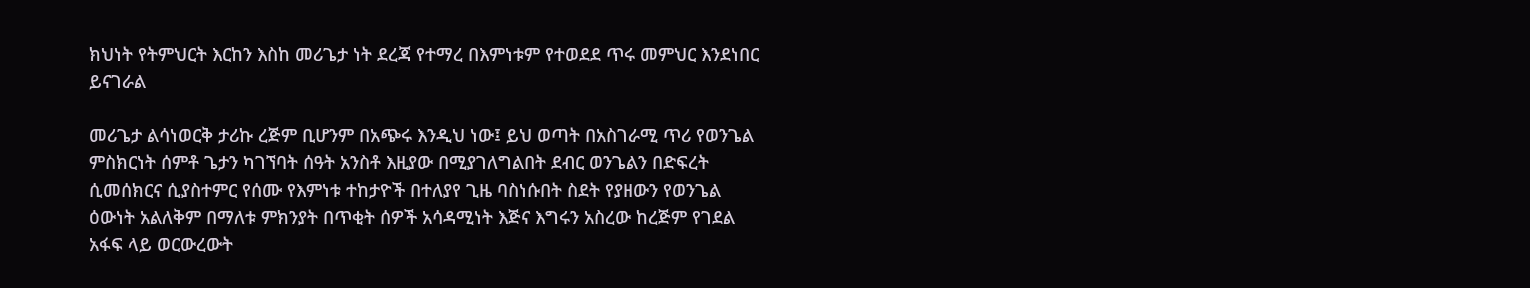ክህነት የትምህርት እርከን እስከ መሪጌታ ነት ደረጃ የተማረ በእምነቱም የተወደደ ጥሩ መምህር እንደነበር ይናገራል

መሪጌታ ልሳነወርቅ ታሪኩ ረጅም ቢሆንም በአጭሩ እንዲህ ነው፤ ይህ ወጣት በአስገራሚ ጥሪ የወንጌል ምስክርነት ሰምቶ ጌታን ካገኘባት ሰዓት አንስቶ እዚያው በሚያገለግልበት ደብር ወንጌልን በድፍረት ሲመሰክርና ሲያስተምር የሰሙ የእምነቱ ተከታዮች በተለያየ ጊዜ ባስነሱበት ስደት የያዘውን የወንጌል ዕውነት አልለቅም በማለቱ ምክንያት በጥቂት ሰዎች አሳዳሚነት እጅና እግሩን አስረው ከረጅም የገደል አፋፍ ላይ ወርውረውት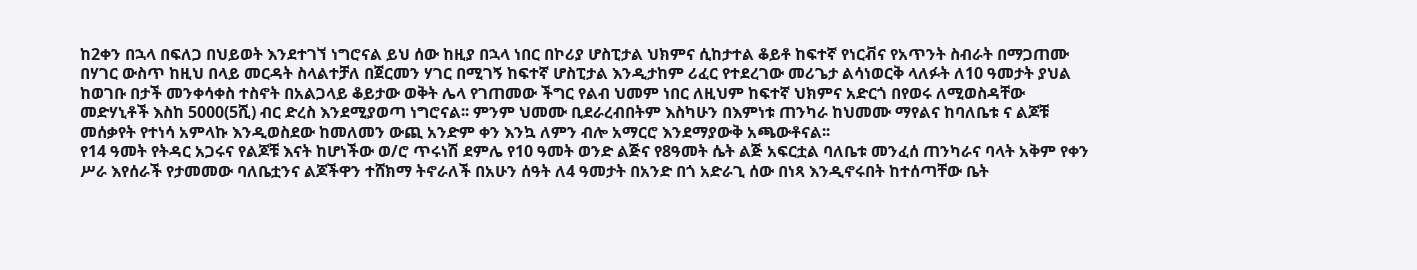ከ2ቀን በኋላ በፍለጋ በህይወት እንደተገኘ ነግሮናል ይህ ሰው ከዚያ በኋላ ነበር በኮሪያ ሆስፒታል ህክምና ሲከታተል ቆይቶ ከፍተኛ የነርቭና የአጥንት ስብራት በማጋጠሙ በሃገር ውስጥ ከዚህ በላይ መርዳት ስላልተቻለ በጀርመን ሃገር በሚገኝ ከፍተኛ ሆስፒታል እንዲታከም ሪፈር የተደረገው መሪጌታ ልሳነወርቅ ላለፉት ለ10 ዓመታት ያህል ከወገቡ በታች መንቀሳቀስ ተስኖት በአልጋላይ ቆይታው ወቅት ሌላ የገጠመው ችግር የልብ ህመም ነበር ለዚህም ከፍተኛ ህክምና አድርጎ በየወሩ ለሚወስዳቸው መድሃኒቶች እስከ 5000(5ሺ) ብር ድረስ እንደሚያወጣ ነግሮናል፡፡ ምንም ህመሙ ቢደራረብበትም እስካሁን በእምነቱ ጠንካራ ከህመሙ ማየልና ከባለቤቱ ና ልጆቹ መሰቃየት የተነሳ አምላኩ እንዲወስደው ከመለመን ውጪ አንድም ቀን እንኳ ለምን ብሎ አማርሮ እንደማያውቅ አጫውቶናል፡፡
የ14 ዓመት የትዳር አጋሩና የልጆቹ እናት ከሆነችው ወ/ሮ ጥሩነሽ ደምሌ የ10 ዓመት ወንድ ልጅና የ8ዓመት ሴት ልጅ አፍርቷል ባለቤቱ መንፈሰ ጠንካራና ባላት አቅም የቀን ሥራ እየሰራች የታመመው ባለቤቷንና ልጆችዋን ተሸክማ ትኖራለች በአሁን ሰዓት ለ4 ዓመታት በአንድ በጎ አድራጊ ሰው በነጻ እንዲኖሩበት ከተሰጣቸው ቤት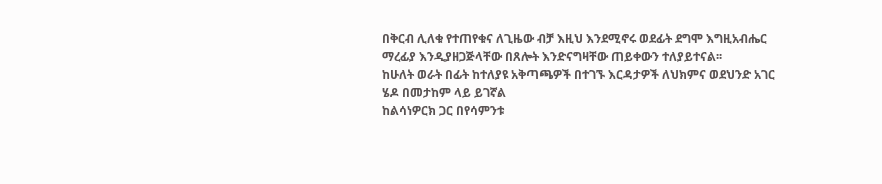በቅርብ ሊለቁ የተጠየቁና ለጊዜው ብቻ እዚህ እንደሚኖሩ ወደፊት ደግሞ እግዚአብሔር ማረፊያ እንዲያዘጋጅላቸው በጸሎት እንድናግዛቸው ጠይቀውን ተለያይተናል፡፡
ከሁለት ወራት በፊት ከተለያዩ አቅጣጫዎች በተገኙ እርዳታዎች ለህክምና ወደህንድ አገር ሄዶ በመታከም ላይ ይገኛል
ከልሳነዎርክ ጋር በየሳምንቱ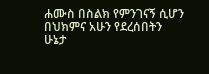ሐሙስ በስልክ የምንገናኝ ሲሆን በህክምና አሁን የደረሰበትን ሁኔታ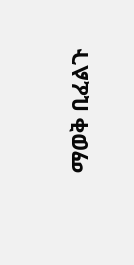ማወቅ ቢፈልጉ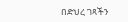በድህረ ገጻችን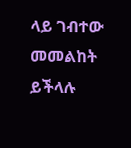ላይ ገብተው መመልከት ይችላሉ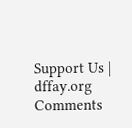Support Us | dffay.org
Comments